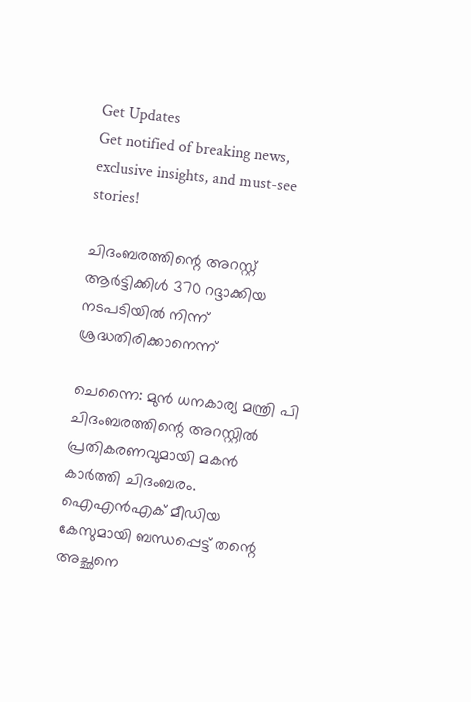Get Updates
Get notified of breaking news, exclusive insights, and must-see stories!

ചിദംബരത്തിന്റെ അറസ്റ്റ് ആര്‍ട്ടിക്കിള്‍ 370 റദ്ദാക്കിയ നടപടിയില്‍ നിന്ന് ശ്രദ്ധതിരിക്കാനെന്ന്

ചെന്നൈ: മുന്‍ ധനകാര്യ മന്ത്രി പി ചിദംബരത്തിന്റെ അറസ്റ്റില്‍ പ്രതികരണവുമായി മകന്‍ കാര്‍ത്തി ചിദംബരം. ഐഎന്‍എക് മീഡിയ കേസുമായി ബന്ധപ്പെട്ട് തന്റെ അച്ഛനെ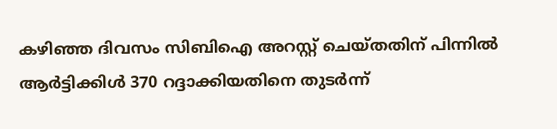കഴിഞ്ഞ ദിവസം സിബിഐ അറസ്റ്റ് ചെയ്തതിന് പിന്നില്‍ ആര്‍ട്ടിക്കിള്‍ 370 റദ്ദാക്കിയതിനെ തുടര്‍ന്ന്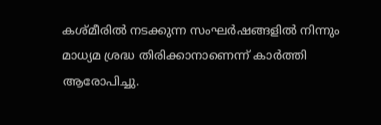കശ്മീരില്‍ നടക്കുന്ന സംഘര്‍ഷങ്ങളില്‍ നിന്നും മാധ്യമ ശ്രദ്ധ തിരിക്കാനാണെന്ന് കാര്‍ത്തി ആരോപിച്ചു.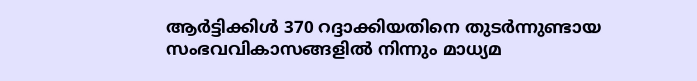ആര്‍ട്ടിക്കിള്‍ 370 റദ്ദാക്കിയതിനെ തുടര്‍ന്നുണ്ടായ സംഭവവികാസങ്ങളില്‍ നിന്നും മാധ്യമ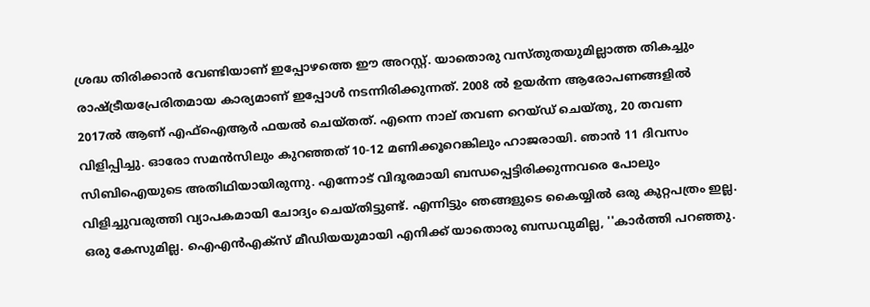ശ്രദ്ധ തിരിക്കാന്‍ വേണ്ടിയാണ് ഇപ്പോഴത്തെ ഈ അറസ്റ്റ്. യാതൊരു വസ്തുതയുമില്ലാത്ത തികച്ചും രാഷ്ട്രീയപ്രേരിതമായ കാര്യമാണ് ഇപ്പോള്‍ നടന്നിരിക്കുന്നത്. 2008 ല്‍ ഉയര്‍ന്ന ആരോപണങ്ങളില്‍ 2017ല്‍ ആണ് എഫ്ഐആര്‍ ഫയല്‍ ചെയ്തത്. എന്നെ നാല് തവണ റെയ്ഡ് ചെയ്തു, 20 തവണ വിളിപ്പിച്ചു. ഓരോ സമന്‍സിലും കുറഞ്ഞത് 10-12 മണിക്കൂറെങ്കിലും ഹാജരായി. ഞാന്‍ 11 ദിവസം സിബിഐയുടെ അതിഥിയായിരുന്നു. എന്നോട് വിദൂരമായി ബന്ധപ്പെട്ടിരിക്കുന്നവരെ പോലും വിളിച്ചുവരുത്തി വ്യാപകമായി ചോദ്യം ചെയ്തിട്ടുണ്ട്. എന്നിട്ടും ഞങ്ങളുടെ കൈയ്യില്‍ ഒരു കുറ്റപത്രം ഇല്ല. ഒരു കേസുമില്ല. ഐഎന്‍എക്‌സ് മീഡിയയുമായി എനിക്ക് യാതൊരു ബന്ധവുമില്ല, ''കാര്‍ത്തി പറഞ്ഞു.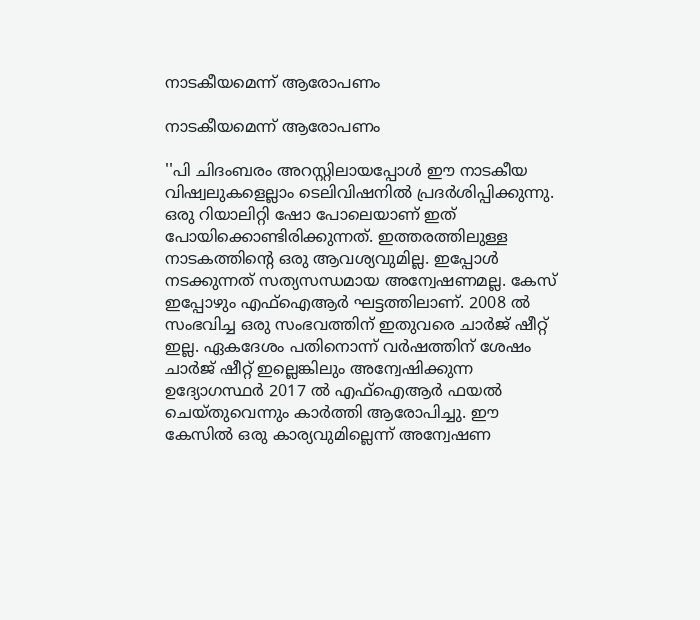നാടകീയമെന്ന് ആരോപണം

നാടകീയമെന്ന് ആരോപണം

''പി ചിദംബരം അറസ്റ്റിലായപ്പോള്‍ ഈ നാടകീയ വിഷ്വലുകളെല്ലാം ടെലിവിഷനില്‍ പ്രദര്‍ശിപ്പിക്കുന്നു. ഒരു റിയാലിറ്റി ഷോ പോലെയാണ് ഇത് പോയിക്കൊണ്ടിരിക്കുന്നത്. ഇത്തരത്തിലുള്ള നാടകത്തിന്റെ ഒരു ആവശ്യവുമില്ല. ഇപ്പോള്‍ നടക്കുന്നത് സത്യസന്ധമായ അന്വേഷണമല്ല. കേസ് ഇപ്പോഴും എഫ്ഐആര്‍ ഘട്ടത്തിലാണ്. 2008 ല്‍ സംഭവിച്ച ഒരു സംഭവത്തിന് ഇതുവരെ ചാര്‍ജ് ഷീറ്റ് ഇല്ല. ഏകദേശം പതിനൊന്ന് വര്‍ഷത്തിന് ശേഷം ചാര്‍ജ് ഷീറ്റ് ഇല്ലെങ്കിലും അന്വേഷിക്കുന്ന ഉദ്യോഗസ്ഥര്‍ 2017 ല്‍ എഫ്‌ഐആര്‍ ഫയല്‍ ചെയ്തുവെന്നും കാര്‍ത്തി ആരോപിച്ചു. ഈ കേസില്‍ ഒരു കാര്യവുമില്ലെന്ന് അന്വേഷണ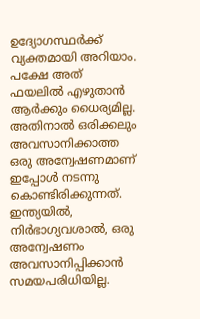ഉദ്യോഗസ്ഥര്‍ക്ക് വ്യക്തമായി അറിയാം. പക്ഷേ അത് ഫയലില്‍ എഴുതാന്‍ ആര്‍ക്കും ധൈര്യമില്ല. അതിനാല്‍ ഒരിക്കലും അവസാനിക്കാത്ത ഒരു അന്വേഷണമാണ് ഇപ്പോള്‍ നടന്നു കൊണ്ടിരിക്കുന്നത്. ഇന്ത്യയില്‍, നിര്‍ഭാഗ്യവശാല്‍, ഒരു അന്വേഷണം അവസാനിപ്പിക്കാന്‍ സമയപരിധിയില്ല.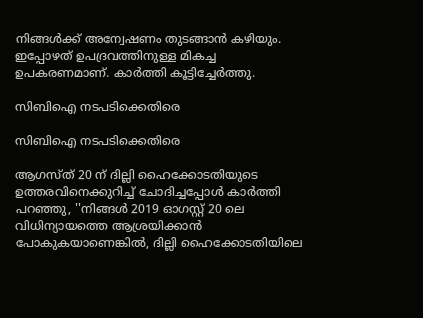നിങ്ങള്‍ക്ക് അന്വേഷണം തുടങ്ങാന്‍ കഴിയും. ഇപ്പോഴത് ഉപദ്രവത്തിനുള്ള മികച്ച ഉപകരണമാണ്. കാര്‍ത്തി കൂട്ടിച്ചേര്‍ത്തു.

സിബിഐ നടപടിക്കെതിരെ

സിബിഐ നടപടിക്കെതിരെ

ആഗസ്ത് 20 ന് ദില്ലി ഹൈക്കോടതിയുടെ ഉത്തരവിനെക്കുറിച്ച് ചോദിച്ചപ്പോള്‍ കാര്‍ത്തി പറഞ്ഞു, ''നിങ്ങള്‍ 2019 ഓഗസ്റ്റ് 20 ലെ വിധിന്യായത്തെ ആശ്രയിക്കാന്‍ പോകുകയാണെങ്കില്‍, ദില്ലി ഹൈക്കോടതിയിലെ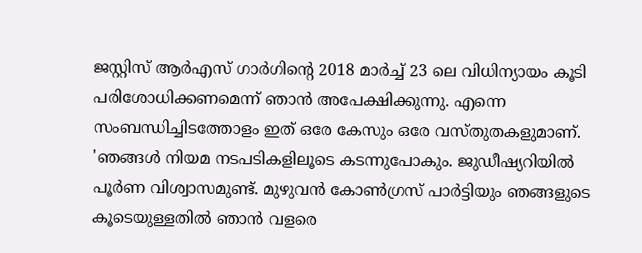ജസ്റ്റിസ് ആര്‍എസ് ഗാര്‍ഗിന്റെ 2018 മാര്‍ച്ച് 23 ലെ വിധിന്യായം കൂടി പരിശോധിക്കണമെന്ന് ഞാന്‍ അപേക്ഷിക്കുന്നു. എന്നെ സംബന്ധിച്ചിടത്തോളം ഇത് ഒരേ കേസും ഒരേ വസ്തുതകളുമാണ്. 'ഞങ്ങള്‍ നിയമ നടപടികളിലൂടെ കടന്നുപോകും. ജുഡീഷ്യറിയില്‍ പൂര്‍ണ വിശ്വാസമുണ്ട്. മുഴുവന്‍ കോണ്‍ഗ്രസ് പാര്‍ട്ടിയും ഞങ്ങളുടെ കൂടെയുള്ളതില്‍ ഞാന്‍ വളരെ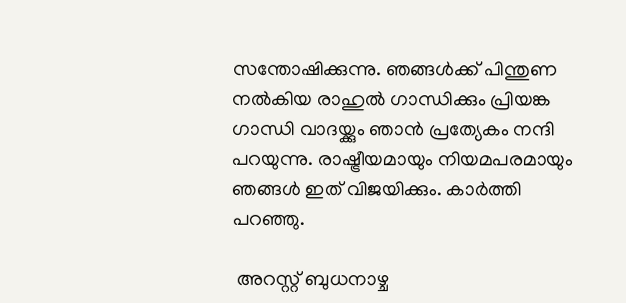സന്തോഷിക്കുന്നു. ഞങ്ങള്‍ക്ക് പിന്തുണ നല്‍കിയ രാഹുല്‍ ഗാന്ധിക്കും പ്രിയങ്ക ഗാന്ധി വാദയ്ക്കും ഞാന്‍ പ്രത്യേകം നന്ദി പറയുന്നു. രാഷ്ട്രീയമായും നിയമപരമായും ഞങ്ങള്‍ ഇത് വിജയിക്കും. കാര്‍ത്തി പറഞ്ഞു.

 അറസ്റ്റ് ബുധനാഴ്ച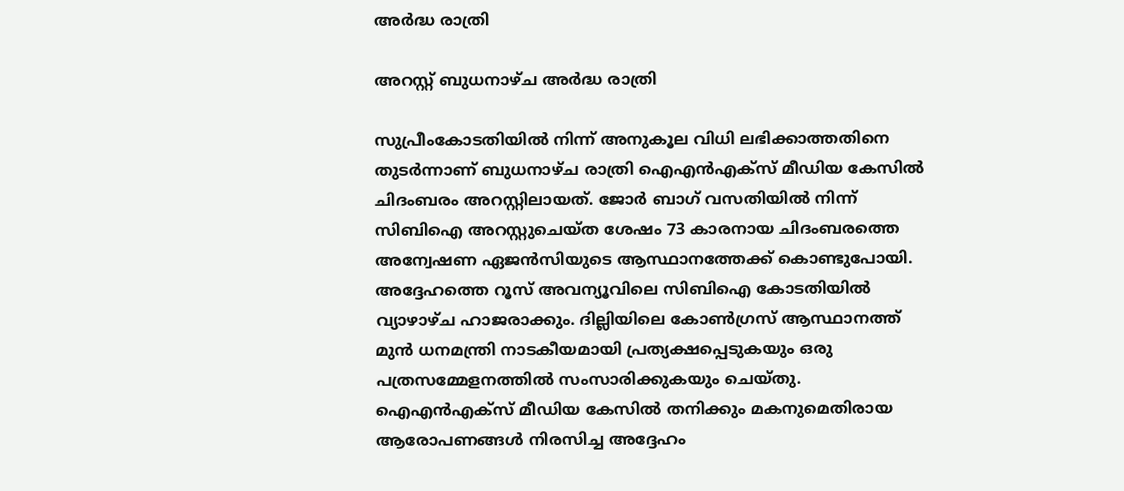അര്‍ദ്ധ രാത്രി

അറസ്റ്റ് ബുധനാഴ്ച അര്‍ദ്ധ രാത്രി

സുപ്രീംകോടതിയില്‍ നിന്ന് അനുകൂല വിധി ലഭിക്കാത്തതിനെ തുടര്‍ന്നാണ് ബുധനാഴ്ച രാത്രി ഐഎന്‍എക്‌സ് മീഡിയ കേസില്‍ ചിദംബരം അറസ്റ്റിലായത്. ജോര്‍ ബാഗ് വസതിയില്‍ നിന്ന് സിബിഐ അറസ്റ്റുചെയ്ത ശേഷം 73 കാരനായ ചിദംബരത്തെ അന്വേഷണ ഏജന്‍സിയുടെ ആസ്ഥാനത്തേക്ക് കൊണ്ടുപോയി. അദ്ദേഹത്തെ റൂസ് അവന്യൂവിലെ സിബിഐ കോടതിയില്‍ വ്യാഴാഴ്ച ഹാജരാക്കും. ദില്ലിയിലെ കോണ്‍ഗ്രസ് ആസ്ഥാനത്ത് മുന്‍ ധനമന്ത്രി നാടകീയമായി പ്രത്യക്ഷപ്പെടുകയും ഒരു പത്രസമ്മേളനത്തില്‍ സംസാരിക്കുകയും ചെയ്തു. ഐഎന്‍എക്‌സ് മീഡിയ കേസില്‍ തനിക്കും മകനുമെതിരായ ആരോപണങ്ങള്‍ നിരസിച്ച അദ്ദേഹം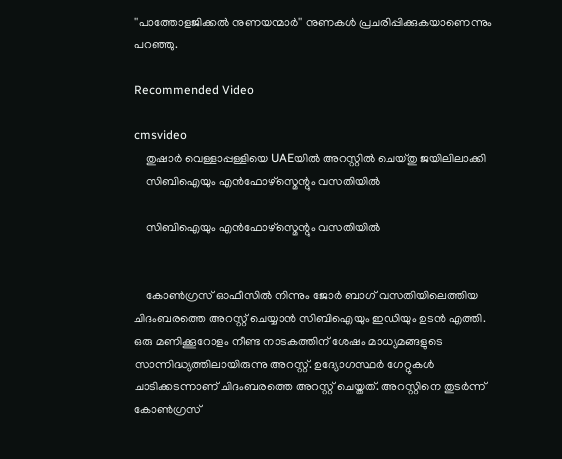''പാത്തോളജിക്കല്‍ നുണയന്മാര്‍'' നുണകള്‍ പ്രചരിപ്പിക്കുകയാണെന്നും പറഞ്ഞു.

Recommended Video

cmsvideo
    തുഷാര്‍ വെള്ളാപ്പള്ളിയെ UAEയില്‍ അറസ്റ്റില്‍ ചെയ്തു ജയിലിലാക്കി
    സിബിഐയും എന്‍ഫോഴ്സ്മെന്റും വസതിയില്‍

    സിബിഐയും എന്‍ഫോഴ്സ്മെന്റും വസതിയില്‍


    കോണ്‍ഗ്രസ് ഓഫീസില്‍ നിന്നും ജോര്‍ ബാഗ് വസതിയിലെത്തിയ ചിദംബരത്തെ അറസ്റ്റ് ചെയ്യാന്‍ സിബിഐയും ഇഡിയും ഉടന്‍ എത്തി. ഒരു മണിക്കൂറോളം നീണ്ട നാടകത്തിന് ശേഷം മാധ്യമങ്ങളുടെ സാന്നിദ്ധ്യത്തിലായിരുന്നു അറസ്റ്റ്. ഉദ്യോഗസ്ഥര്‍ ഗേറ്റുകള്‍ ചാടിക്കടന്നാണ് ചിദംബരത്തെ അറസ്റ്റ് ചെയ്തത്. അറസ്റ്റിനെ തുടര്‍ന്ന് കോണ്‍ഗ്രസ്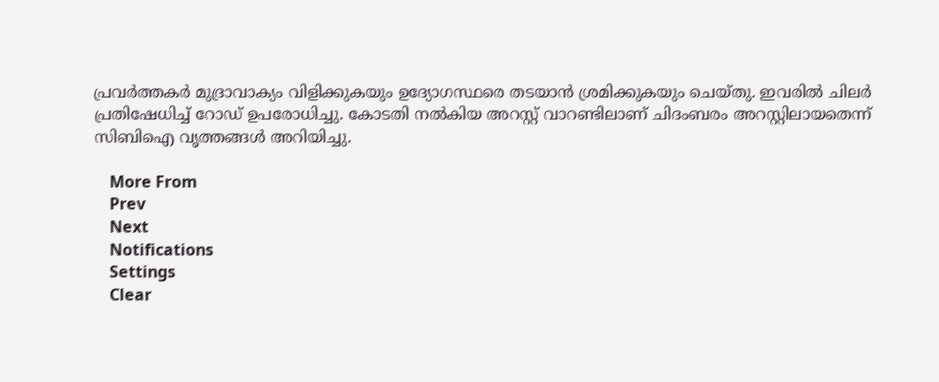പ്രവര്‍ത്തകര്‍ മുദ്രാവാക്യം വിളിക്കുകയും ഉദ്യോഗസ്ഥരെ തടയാന്‍ ശ്രമിക്കുകയും ചെയ്തു. ഇവരില്‍ ചിലര്‍ പ്രതിഷേധിച്ച് റോഡ് ഉപരോധിച്ചു. കോടതി നല്‍കിയ അറസ്റ്റ് വാറണ്ടിലാണ് ചിദംബരം അറസ്റ്റിലായതെന്ന് സിബിഐ വൃത്തങ്ങള്‍ അറിയിച്ചു.

    More From
    Prev
    Next
    Notifications
    Settings
    Clear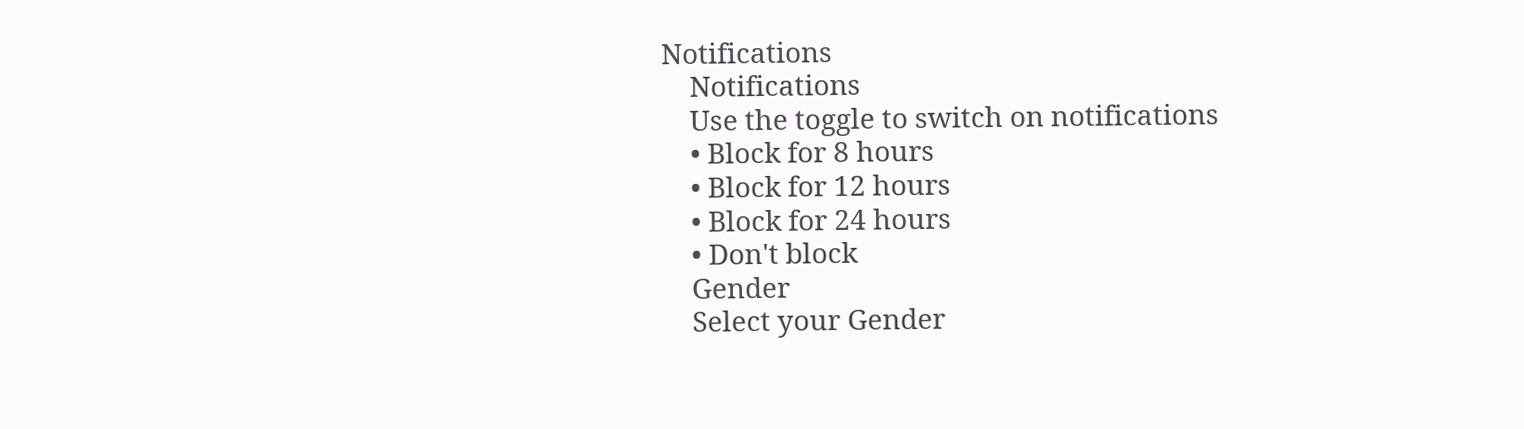Notifications
    Notifications
    Use the toggle to switch on notifications
    • Block for 8 hours
    • Block for 12 hours
    • Block for 24 hours
    • Don't block
    Gender
    Select your Gender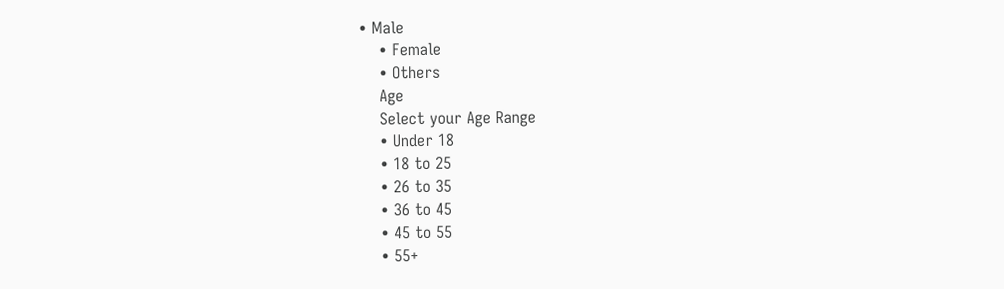• Male
    • Female
    • Others
    Age
    Select your Age Range
    • Under 18
    • 18 to 25
    • 26 to 35
    • 36 to 45
    • 45 to 55
    • 55+